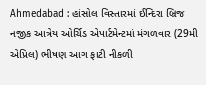Ahmedabad : હાંસોલ વિસ્તારમાં ઈન્દિરા બ્રિજ નજીક આત્રેય ઓર્ચિડ એપાર્ટમેન્ટમાં મંગળવાર (29મી એપ્રિલ) ભીષણ આગ ફાટી નીકળી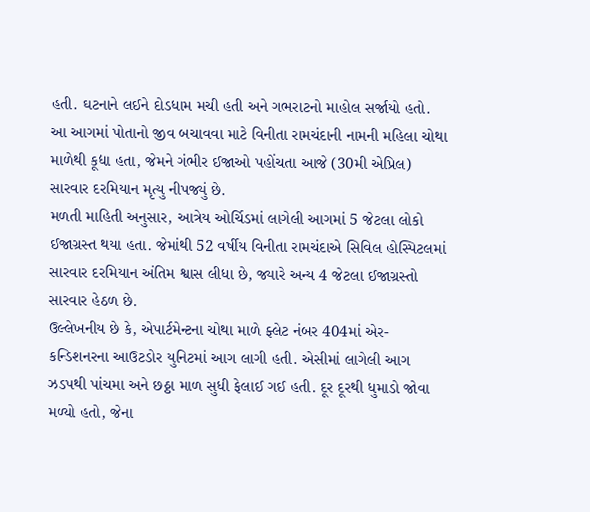હતી. ઘટનાને લઈને દોડધામ મચી હતી અને ગભરાટનો માહોલ સર્જાયો હતો.
આ આગમાં પોતાનો જીવ બચાવવા માટે વિનીતા રામચંદાની નામની મહિલા ચોથા માળેથી કૂદ્યા હતા, જેમને ગંભીર ઈજાઓ પહોંચતા આજે (30મી એપ્રિલ) સારવાર દરમિયાન મૃત્યુ નીપજ્યું છે.
મળતી માહિતી અનુસાર, આત્રેય ઓર્ચિડમાં લાગેલી આગમાં 5 જેટલા લોકો ઈજાગ્રસ્ત થયા હતા. જેમાંથી 52 વર્ષીય વિનીતા રામચંદાએ સિવિલ હોસ્પિટલમાં સારવાર દરમિયાન અંતિમ શ્વાસ લીધા છે, જ્યારે અન્ય 4 જેટલા ઈજાગ્રસ્તો સારવાર હેઠળ છે.
ઉલ્લેખનીય છે કે, એપાર્ટમેન્ટના ચોથા માળે ફ્લેટ નંબર 404માં એર-કન્ડિશનરના આઉટડોર યુનિટમાં આગ લાગી હતી. એસીમાં લાગેલી આગ ઝડપથી પાંચમા અને છઠ્ઠા માળ સુધી ફેલાઈ ગઈ હતી. દૂર દૂરથી ધુમાડો જોવા મળ્યો હતો, જેના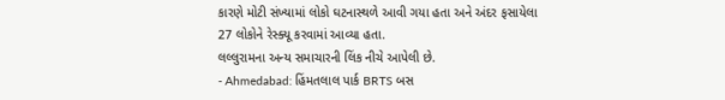કારણે મોટી સંખ્યામાં લોકો ઘટનાસ્થળે આવી ગયા હતા અને અંદર ફસાયેલા 27 લોકોને રેસ્ક્યૂ કરવામાં આવ્યા હતા.
લલ્લુરામના અન્ય સમાચારની લિંક નીચે આપેલી છે.
- Ahmedabad: હિંમતલાલ પાર્ક BRTS બસ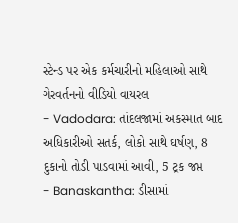સ્ટેન્ડ પર એક કર્મચારીનો મહિલાઓ સાથે ગેરવર્તનનો વીડિયો વાયરલ
- Vadodara: તાંદલજામાં અકસ્માત બાદ અધિકારીઓ સતર્ક, લોકો સાથે ઘર્ષણ, 8 દુકાનો તોડી પાડવામાં આવી, 5 ટ્રક જપ્ત
- Banaskantha: ડીસામાં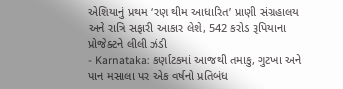એશિયાનું પ્રથમ ‘રણ થીમ આધારિત’ પ્રાણી સંગ્રહાલય અને રાત્રિ સફારી આકાર લેશે, 542 કરોડ રૂપિયાના પ્રોજેક્ટને લીલી ઝંડી
- Karnataka: કર્ણાટકમાં આજથી તમાકુ, ગુટખા અને પાન મસાલા પર એક વર્ષનો પ્રતિબંધ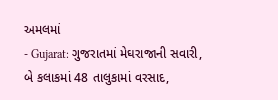અમલમાં
- Gujarat: ગુજરાતમાં મેઘરાજાની સવારી, બે કલાકમાં 48 તાલુકામાં વરસાદ,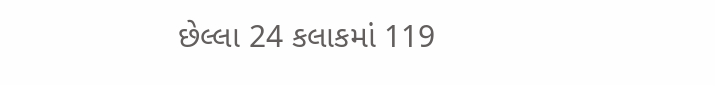છેલ્લા 24 કલાકમાં 119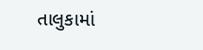તાલુકામાં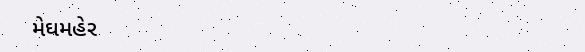મેઘમહેર